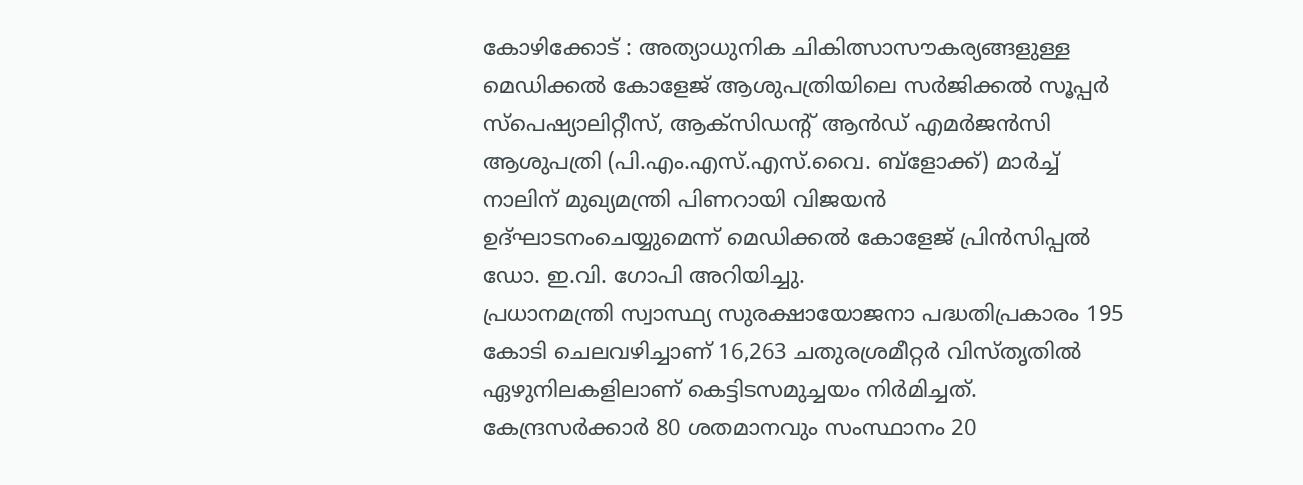കോഴിക്കോട് : അത്യാധുനിക ചികിത്സാസൗകര്യങ്ങളുള്ള മെഡിക്കൽ കോളേജ് ആശുപത്രിയിലെ സർജിക്കൽ സൂപ്പർ സ്പെഷ്യാലിറ്റീസ്, ആക്സിഡന്റ് ആൻഡ് എമർജൻസി ആശുപത്രി (പി.എം.എസ്.എസ്.വൈ. ബ്ളോക്ക്) മാർച്ച് നാലിന് മുഖ്യമന്ത്രി പിണറായി വിജയൻ ഉദ്ഘാടനംചെയ്യുമെന്ന് മെഡിക്കൽ കോളേജ് പ്രിൻസിപ്പൽ ഡോ. ഇ.വി. ഗോപി അറിയിച്ചു.
പ്രധാനമന്ത്രി സ്വാസ്ഥ്യ സുരക്ഷായോജനാ പദ്ധതിപ്രകാരം 195 കോടി ചെലവഴിച്ചാണ് 16,263 ചതുരശ്രമീറ്റർ വിസ്തൃതിൽ ഏഴുനിലകളിലാണ് കെട്ടിടസമുച്ചയം നിർമിച്ചത്. കേന്ദ്രസർക്കാർ 80 ശതമാനവും സംസ്ഥാനം 20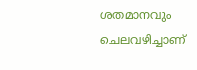ശതമാനവും ചെലവഴിച്ചാണ്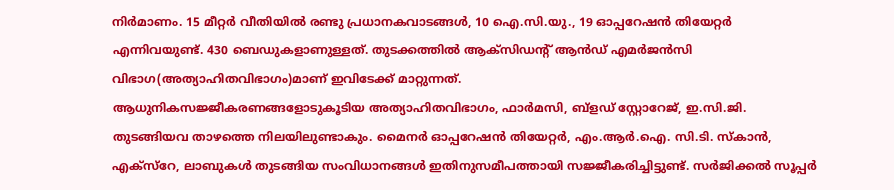നിർമാണം. 15 മീറ്റർ വീതിയിൽ രണ്ടു പ്രധാനകവാടങ്ങൾ, 10 ഐ.സി.യു., 19 ഓപ്പറേഷൻ തിയേറ്റർ എന്നിവയുണ്ട്. 430 ബെഡുകളാണുള്ളത്. തുടക്കത്തിൽ ആക്സിഡന്റ് ആൻഡ് എമർജൻസി വിഭാഗ(അത്യാഹിതവിഭാഗം)മാണ് ഇവിടേക്ക് മാറ്റുന്നത്.
ആധുനികസജ്ജീകരണങ്ങളോടുകൂടിയ അത്യാഹിതവിഭാഗം, ഫാർമസി, ബ്ളഡ് സ്റ്റോറേജ്, ഇ.സി.ജി. തുടങ്ങിയവ താഴത്തെ നിലയിലുണ്ടാകും. മൈനർ ഓപ്പറേഷൻ തിയേറ്റർ, എം.ആർ.ഐ. സി.ടി. സ്കാൻ, എക്സ്റേ, ലാബുകൾ തുടങ്ങിയ സംവിധാനങ്ങൾ ഇതിനുസമീപത്തായി സജ്ജീകരിച്ചിട്ടുണ്ട്. സർജിക്കൽ സൂപ്പർ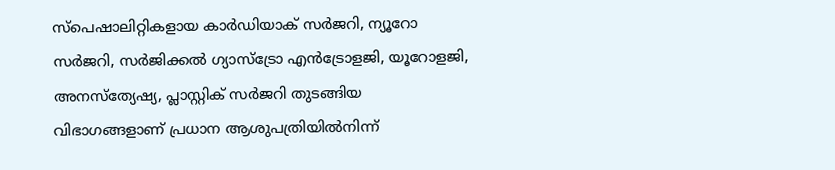സ്പെഷാലിറ്റികളായ കാർഡിയാക് സർജറി, ന്യൂറോ സർജറി, സർജിക്കൽ ഗ്യാസ്ട്രോ എൻട്രോളജി, യൂറോളജി, അനസ്ത്യേഷ്യ, പ്ലാസ്റ്റിക് സർജറി തുടങ്ങിയ വിഭാഗങ്ങളാണ് പ്രധാന ആശുപത്രിയിൽനിന്ന്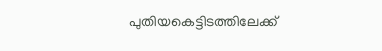പുതിയകെട്ടിടത്തിലേക്ക്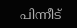പിന്നീട്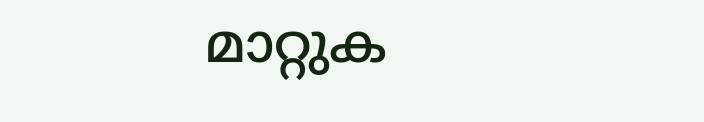മാറ്റുക